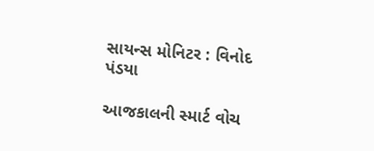સાયન્સ મોનિટર : વિનોદ પંડયા

આજકાલની સ્માર્ટ વોચ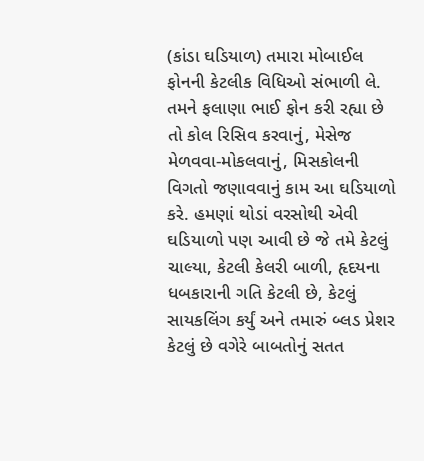(કાંડા ઘડિયાળ) તમારા મોબાઈલ ફોનની કેટલીક વિધિઓ સંભાળી લે. તમને ફલાણા ભાઈ ફોન કરી રહ્યા છે તો કોલ રિસિવ કરવાનું, મેસેજ મેળવવા-મોકલવાનું, મિસકોલની વિગતો જણાવવાનું કામ આ ઘડિયાળો કરે. હમણાં થોડાં વરસોથી એવી ઘડિયાળો પણ આવી છે જે તમે કેટલું ચાલ્યા, કેટલી કેલરી બાળી, હૃદયના ધબકારાની ગતિ કેટલી છે, કેટલું સાયકલિંગ કર્યું અને તમારું બ્લડ પ્રેશર કેટલું છે વગેરે બાબતોનું સતત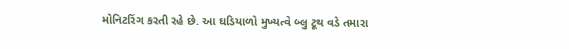મોનિટરિંગ કરતી રહે છે. આ ઘડિયાળો મુખ્યત્વે બ્લુ ટૂથ વડે તમારા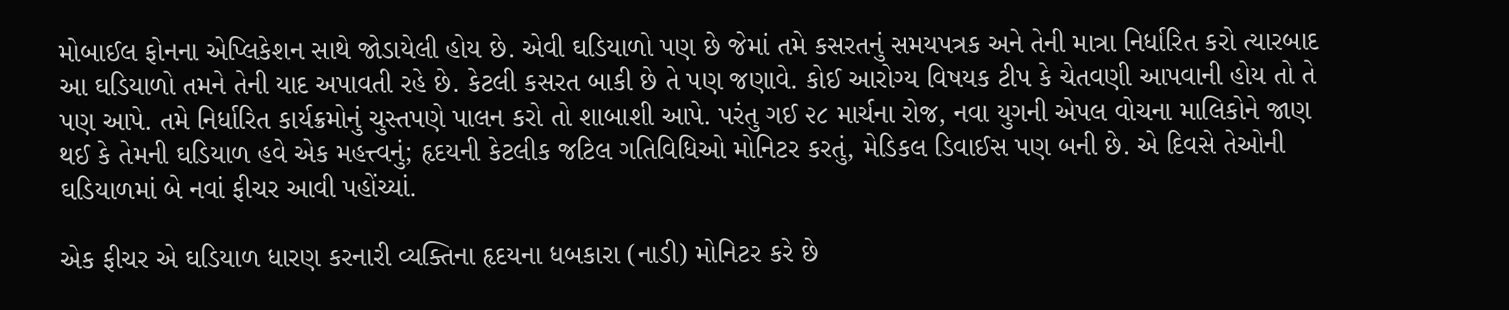મોબાઈલ ફોનના એપ્લિકેશન સાથે જોડાયેલી હોય છે. એવી ઘડિયાળો પણ છે જેમાં તમે કસરતનું સમયપત્રક અને તેની માત્રા નિર્ધારિત કરો ત્યારબાદ આ ઘડિયાળો તમને તેની યાદ અપાવતી રહે છે. કેટલી કસરત બાકી છે તે પણ જણાવે. કોઈ આરોગ્ય વિષયક ટીપ કે ચેતવણી આપવાની હોય તો તે પણ આપે. તમે નિર્ધારિત કાર્યક્રમોનું ચુસ્તપણે પાલન કરો તો શાબાશી આપે. પરંતુ ગઈ ૨૮ માર્ચના રોજ, નવા યુગની એપલ વોચના માલિકોને જાણ થઈ કે તેમની ઘડિયાળ હવે એક મહત્ત્વનું; હૃદયની કેટલીક જટિલ ગતિવિધિઓ મોનિટર કરતું, મેડિકલ ડિવાઈસ પણ બની છે. એ દિવસે તેઓની ઘડિયાળમાં બે નવાં ફીચર આવી પહોંચ્યાં.

એક ફીચર એ ઘડિયાળ ધારણ કરનારી વ્યક્તિના હૃદયના ધબકારા (નાડી) મોનિટર કરે છે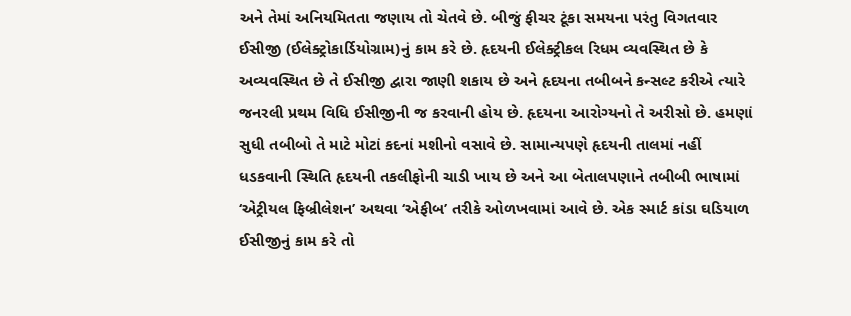અને તેમાં અનિયમિતતા જણાય તો ચેતવે છે. બીજું ફીચર ટૂંકા સમયના પરંતુ વિગતવાર ઈસીજી (ઈલેક્ટ્રોકાર્ડિયોગ્રામ)નું કામ કરે છે. હૃદયની ઈલેક્ટ્રીકલ રિધમ વ્યવસ્થિત છે કે અવ્યવસ્થિત છે તે ઈસીજી દ્વારા જાણી શકાય છે અને હૃદયના તબીબને કન્સલ્ટ કરીએ ત્યારે જનરલી પ્રથમ વિધિ ઈસીજીની જ કરવાની હોય છે. હૃદયના આરોગ્યનો તે અરીસો છે. હમણાં સુધી તબીબો તે માટે મોટાં કદનાં મશીનો વસાવે છે. સામાન્યપણે હૃદયની તાલમાં નહીં ધડકવાની સ્થિતિ હૃદયની તકલીફોની ચાડી ખાય છે અને આ બેતાલપણાને તબીબી ભાષામાં ‘એટ્રીયલ ફિબ્રીલેશન’ અથવા ‘એફીબ’ તરીકે ઓળખવામાં આવે છે. એક સ્માર્ટ કાંડા ઘડિયાળ ઈસીજીનું કામ કરે તો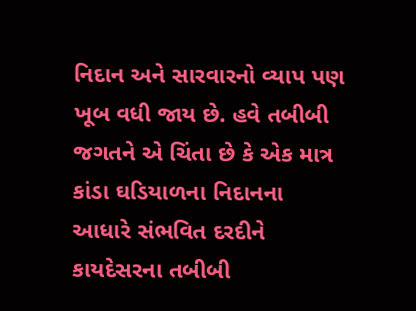નિદાન અને સારવારનો વ્યાપ પણ ખૂબ વધી જાય છે. હવે તબીબી જગતને એ ચિંતા છે કે એક માત્ર કાંડા ઘડિયાળના નિદાનના આધારે સંભવિત દરદીને કાયદેસરના તબીબી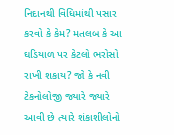નિદાનથી વિધિમાંથી પસાર કરવો કે કેમ? મતલબ કે આ ઘડિયાળ પર કેટલો ભરોસો રાખી શકાય? જો કે નવી ટેકનોલોજી જ્યારે જ્યારે આવી છે ત્યારે શંકાશીલોનો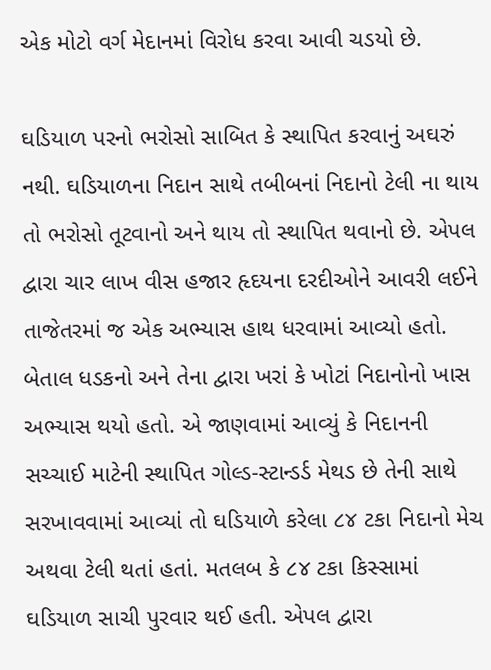એક મોટો વર્ગ મેદાનમાં વિરોધ કરવા આવી ચડયો છે.

ઘડિયાળ પરનો ભરોસો સાબિત કે સ્થાપિત કરવાનું અઘરું નથી. ઘડિયાળના નિદાન સાથે તબીબનાં નિદાનો ટેલી ના થાય તો ભરોસો તૂટવાનો અને થાય તો સ્થાપિત થવાનો છે. એપલ દ્વારા ચાર લાખ વીસ હજાર હૃદયના દરદીઓને આવરી લઈને તાજેતરમાં જ એક અભ્યાસ હાથ ધરવામાં આવ્યો હતો. બેતાલ ધડકનો અને તેના દ્વારા ખરાં કે ખોટાં નિદાનોનો ખાસ અભ્યાસ થયો હતો. એ જાણવામાં આવ્યું કે નિદાનની સચ્ચાઈ માટેની સ્થાપિત ગોલ્ડ-સ્ટાન્ડર્ડ મેથડ છે તેની સાથે સરખાવવામાં આવ્યાં તો ઘડિયાળે કરેલા ૮૪ ટકા નિદાનો મેચ અથવા ટેલી થતાં હતાં. મતલબ કે ૮૪ ટકા કિસ્સામાં ઘડિયાળ સાચી પુરવાર થઈ હતી. એપલ દ્વારા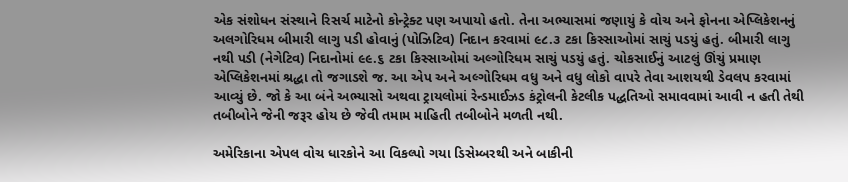એક સંશોધન સંસ્થાને રિસર્ચ માટેનો કોન્ટ્રેક્ટ પણ અપાયો હતો. તેના અભ્યાસમાં જણાયું કે વોચ અને ફોનના એપ્લિકેશનનું અલગોરિધમ બીમારી લાગુ પડી હોવાનું (પોઝિટિવ) નિદાન કરવામાં ૯૮.૩ ટકા કિસ્સાઓમાં સાચું પડયું હતું. બીમારી લાગુ નથી પડી (નેગેટિવ) નિદાનોમાં ૯૯.૬ ટકા કિસ્સાઓમાં અલ્ગોરિધમ સાચું પડયું હતું. ચોકસાઈનું આટલું ઊંચું પ્રમાણ એપ્લિકેશનમાં શ્રદ્ધા તો જગાડશે જ. આ એપ અને અલ્ગોરિધમ વધુ અને વધુ લોકો વાપરે તેવા આશયથી ડેવલપ કરવામાં આવ્યું છે. જો કે આ બંને અભ્યાસો અથવા ટ્રાયલોમાં રેન્ડમાઈઝડ કંટ્રોલની કેટલીક પદ્ધતિઓ સમાવવામાં આવી ન હતી તેથી તબીબોને જેની જરૂર હોય છે જેવી તમામ માહિતી તબીબોને મળતી નથી.

અમેરિકાના એપલ વોચ ધારકોને આ વિકલ્પો ગયા ડિસેમ્બરથી અને બાકીની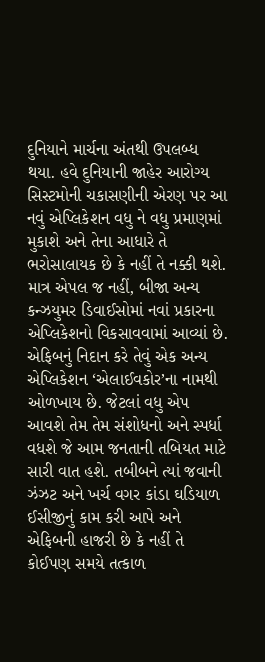દુનિયાને માર્ચના અંતથી ઉપલબ્ધ થયા. હવે દુનિયાની જાહેર આરોગ્ય સિસ્ટમોની ચકાસણીની એરણ પર આ નવું એપ્લિકેશન વધુ ને વધુ પ્રમાણમાં મુકાશે અને તેના આધારે તે ભરોસાલાયક છે કે નહીં તે નક્કી થશે. માત્ર એપલ જ નહીં, બીજા અન્ય કન્ઝયુમર ડિવાઈસોમાં નવાં પ્રકારના એપ્લિકેશનો વિકસાવવામાં આવ્યાં છે. એફિબનું નિદાન કરે તેવું એક અન્ય એપ્લિકેશન ‘એલાઈવકોર’ના નામથી ઓળખાય છે. જેટલાં વધુ એપ આવશે તેમ તેમ સંશોધનો અને સ્પર્ધા વધશે જે આમ જનતાની તબિયત માટે સારી વાત હશે. તબીબને ત્યાં જવાની ઝંઝટ અને ખર્ચ વગર કાંડા ઘડિયાળ ઈસીજીનું કામ કરી આપે અને એફિબની હાજરી છે કે નહીં તે કોઈપણ સમયે તત્કાળ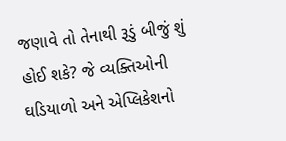જણાવે તો તેનાથી રૂડું બીજું શું હોઈ શકે? જે વ્યક્તિઓની ઘડિયાળો અને એપ્લિકેશનો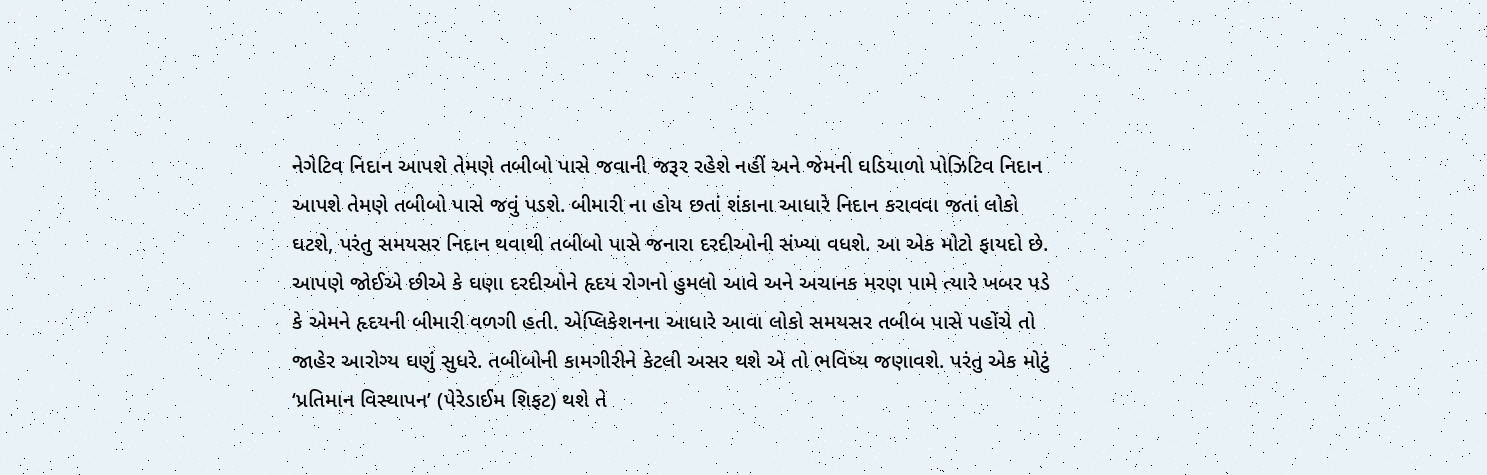નેગેટિવ નિદાન આપશે તેમણે તબીબો પાસે જવાની જરૂર રહેશે નહીં અને જેમની ઘડિયાળો પોઝિટિવ નિદાન આપશે તેમણે તબીબો પાસે જવું પડશે. બીમારી ના હોય છતાં શંકાના આધારે નિદાન કરાવવા જતાં લોકો ઘટશે, પરંતુ સમયસર નિદાન થવાથી તબીબો પાસે જનારા દરદીઓની સંખ્યા વધશે. આ એક મોટો ફાયદો છે. આપણે જોઈએ છીએ કે ઘણા દરદીઓને હૃદય રોગનો હુમલો આવે અને અચાનક મરણ પામે ત્યારે ખબર પડે કે એમને હૃદયની બીમારી વળગી હતી. એપ્લિકેશનના આધારે આવા લોકો સમયસર તબીબ પાસે પહોંચે તો જાહેર આરોગ્ય ઘણું સુધરે. તબીબોની કામગીરીને કેટલી અસર થશે એ તો ભવિષ્ય જણાવશે. પરંતુ એક મોટું ‘પ્રતિમાન વિસ્થાપન’ (પેરેડાઈમ શિફટ) થશે તે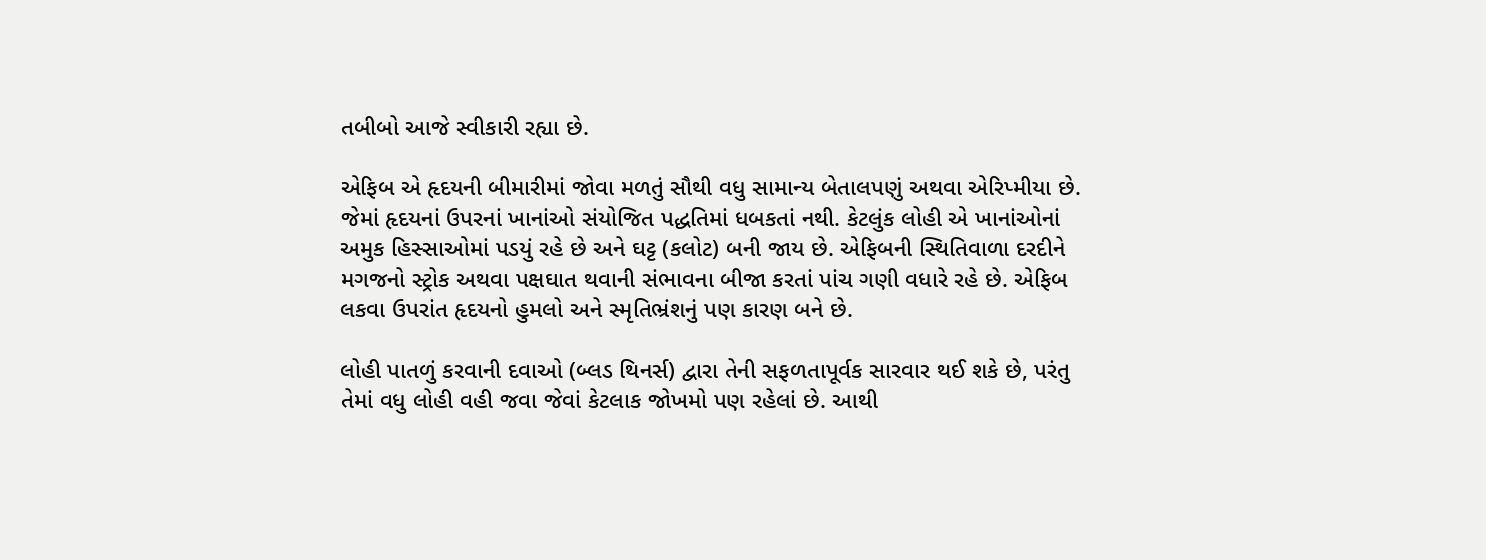તબીબો આજે સ્વીકારી રહ્યા છે.

એફિબ એ હૃદયની બીમારીમાં જોવા મળતું સૌથી વધુ સામાન્ય બેતાલપણું અથવા એરિપ્મીયા છે. જેમાં હૃદયનાં ઉપરનાં ખાનાંઓ સંયોજિત પદ્ધતિમાં ધબકતાં નથી. કેટલુંક લોહી એ ખાનાંઓનાં અમુક હિસ્સાઓમાં પડયું રહે છે અને ઘટ્ટ (કલોટ) બની જાય છે. એફિબની સ્થિતિવાળા દરદીને મગજનો સ્ટ્રોક અથવા પક્ષઘાત થવાની સંભાવના બીજા કરતાં પાંચ ગણી વધારે રહે છે. એફિબ લકવા ઉપરાંત હૃદયનો હુમલો અને સ્મૃતિભ્રંશનું પણ કારણ બને છે.

લોહી પાતળું કરવાની દવાઓ (બ્લડ થિનર્સ) દ્વારા તેની સફળતાપૂર્વક સારવાર થઈ શકે છે, પરંતુ તેમાં વધુ લોહી વહી જવા જેવાં કેટલાક જોખમો પણ રહેલાં છે. આથી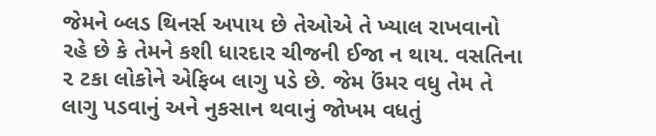જેમને બ્લડ થિનર્સ અપાય છે તેઓએ તે ખ્યાલ રાખવાનો રહે છે કે તેમને કશી ધારદાર ચીજની ઈજા ન થાય. વસતિના ૨ ટકા લોકોને એફિબ લાગુ પડે છે. જેમ ઉંમર વધુ તેમ તે લાગુ પડવાનું અને નુકસાન થવાનું જોખમ વધતું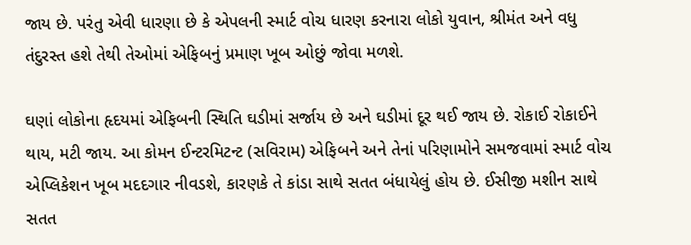જાય છે. પરંતુ એવી ધારણા છે કે એપલની સ્માર્ટ વોચ ધારણ કરનારા લોકો યુવાન, શ્રીમંત અને વધુ તંદુરસ્ત હશે તેથી તેઓમાં એફિબનું પ્રમાણ ખૂબ ઓછું જોવા મળશે.

ઘણાં લોકોના હૃદયમાં એફિબની સ્થિતિ ઘડીમાં સર્જાય છે અને ઘડીમાં દૂર થઈ જાય છે. રોકાઈ રોકાઈને થાય, મટી જાય. આ કોમન ઈન્ટરમિટન્ટ (સવિરામ) એફિબને અને તેનાં પરિણામોને સમજવામાં સ્માર્ટ વોચ એપ્લિકેશન ખૂબ મદદગાર નીવડશે, કારણકે તે કાંડા સાથે સતત બંધાયેલું હોય છે. ઈસીજી મશીન સાથે સતત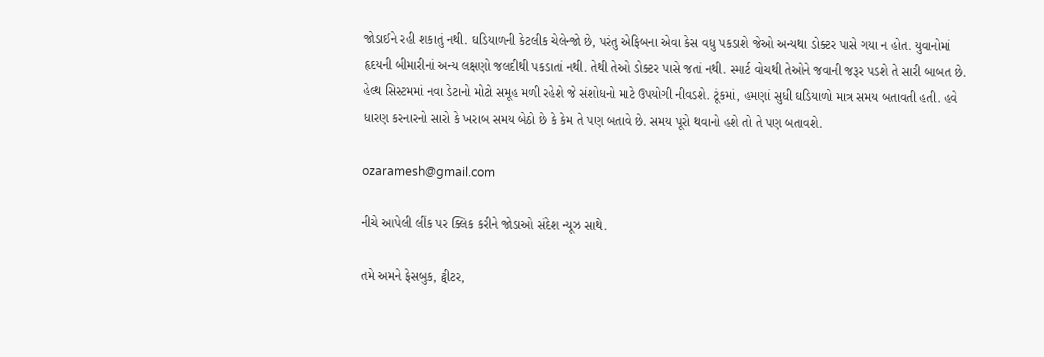જોડાઈને રહી શકાતું નથી. ઘડિયાળની કેટલીક ચેલેન્જો છે, પરંતુ એફિબના એવા કેસ વધુ પકડાશે જેઓ અન્યથા ડોક્ટર પાસે ગયા ન હોત. યુવાનોમાં હૃદયની બીમારીનાં અન્ય લક્ષણો જલદીથી પકડાતાં નથી. તેથી તેઓ ડોક્ટર પાસે જતાં નથી. સ્માર્ટ વોચથી તેઓને જવાની જરૂર પડશે તે સારી બાબત છે. હેલ્થ સિસ્ટમમાં નવા ડેટાનો મોટો સમૂહ મળી રહેશે જે સંશોધનો માટે ઉપયોગી નીવડશે. ટૂંકમાં, હમણાં સુધી ઘડિયાળો માત્ર સમય બતાવતી હતી. હવે ધારણ કરનારનો સારો કે ખરાબ સમય બેઠો છે કે કેમ તે પણ બતાવે છે. સમય પૂરો થવાનો હશે તો તે પણ બતાવશે.

ozaramesh@gmail.com

નીચે આપેલી લીંક પર ક્લિક કરીને જોડાઓ સંદેશ ન્યૂઝ સાથે.

તમે અમને ફેસબુક, ટ્વીટર,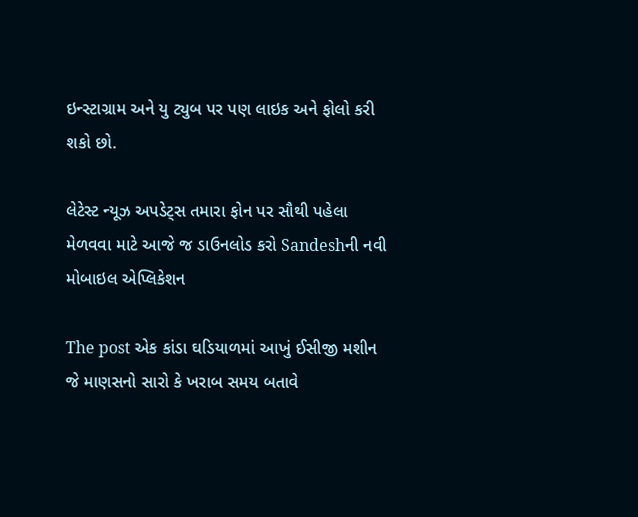ઇન્સ્ટાગ્રામ અને યુ ટ્યુબ પર પણ લાઇક અને ફોલો કરી શકો છો.

લેટેસ્ટ ન્યૂઝ અપડેટ્સ તમારા ફોન પર સૌથી પહેલા મેળવવા માટે આજે જ ડાઉનલોડ કરો Sandeshની નવી મોબાઇલ એપ્લિકેશન

The post એક કાંડા ઘડિયાળમાં આખું ઈસીજી મશીન જે માણસનો સારો કે ખરાબ સમય બતાવે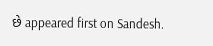છે appeared first on Sandesh.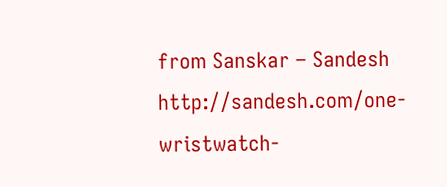from Sanskar – Sandesh http://sandesh.com/one-wristwatch-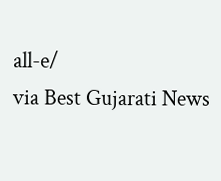all-e/
via Best Gujarati News